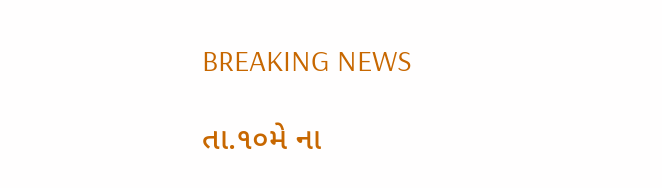BREAKING NEWS

તા.૧૦મે ના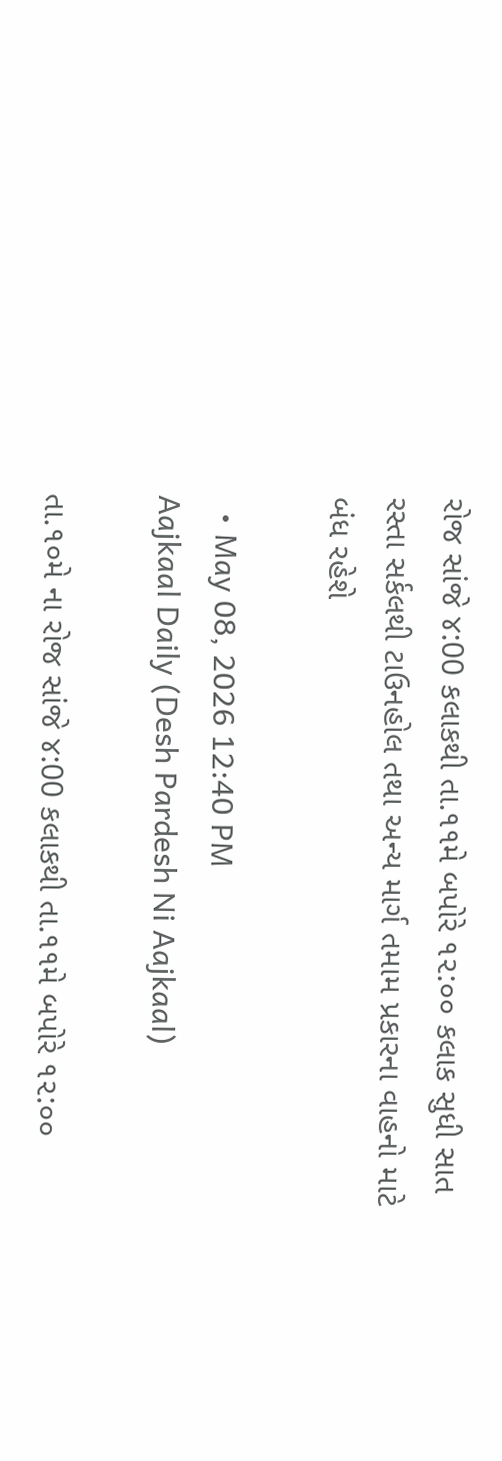રોજ સાંજે ૪:00 કલાકથી તા.૧૧મે બપોરે ૧૨:૦૦ કલાક સુધી સાત રસ્તા સર્કલથી ટાઉનહોલ તથા અન્ય માર્ગ તમામ પ્રકારના વાહનો માટે બંધ રહેશે

  • May 08, 2026 12:40 PM
Aajkaal Daily (Desh Pardesh Ni Aajkaal)

તા.૧૦મે ના રોજ સાંજે ૪:00 કલાકથી તા.૧૧મે બપોરે ૧૨:૦૦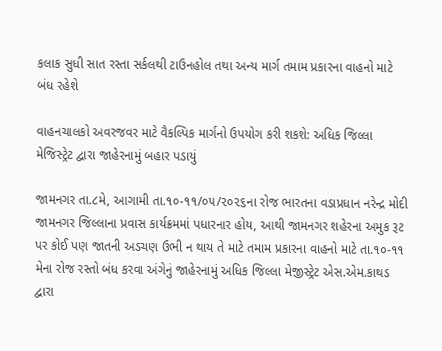કલાક સુધી સાત રસ્તા સર્કલથી ટાઉનહોલ તથા અન્ય માર્ગ તમામ પ્રકારના વાહનો માટે બંધ રહેશે

વાહનચાલકો અવરજવર માટે વૈકલ્પિક માર્ગનો ઉપયોગ કરી શકશે: અધિક જિલ્લા મેજિસ્ટ્રેટ દ્વારા જાહેરનામું બહાર પડાયું

જામનગર તા.૮મે, આગામી તા.૧૦-૧૧/૦૫/૨૦૨૬ના રોજ ભારતના વડાપ્રધાન નરેન્દ્ર મોદી જામનગર જિલ્લાના પ્રવાસ કાર્યક્રમમાં પધારનાર હોય, આથી જામનગર શહેરના અમુક રૂટ પર કોઈ પણ જાતની અડચણ ઉભી ન થાય તે માટે તમામ પ્રકારના વાહનો માટે તા.૧૦-૧૧ મેના રોજ રસ્તો બંધ કરવા અંગેનું જાહેરનામું અધિક જિલ્લા મેજીસ્ટ્રેટ એસ.એમ.કાથડ દ્વારા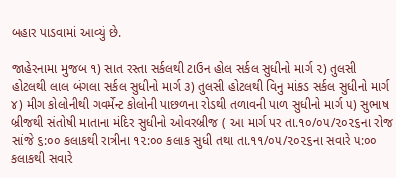બહાર પાડવામાં આવ્યું છે.

જાહેરનામા મુજબ ૧) સાત રસ્તા સર્કલથી ટાઉન હોલ સર્કલ સુધીનો માર્ગ ૨) તુલસી હોટલથી લાલ બંગલા સર્કલ સુધીનો માર્ગ ૩) તુલસી હોટલથી વિનુ માંકડ સર્કલ સુધીનો માર્ગ ૪) મીગ કોલોનીથી ગવર્મેન્ટ કોલોની પાછળના રોડથી તળાવની પાળ સુધીનો માર્ગ ૫) સુભાષ બ્રીજથી સંતોષી માતાના મંદિર સુધીનો ઓવરબ્રીજ ( આ માર્ગ પર તા.૧૦/૦૫/૨૦૨૬ના રોજ સાંજે ૬:૦૦ કલાકથી રાત્રીના ૧૨:૦૦ કલાક સુધી તથા તા.૧૧/૦૫/૨૦૨૬ના સવારે ૫:૦૦ કલાકથી સવારે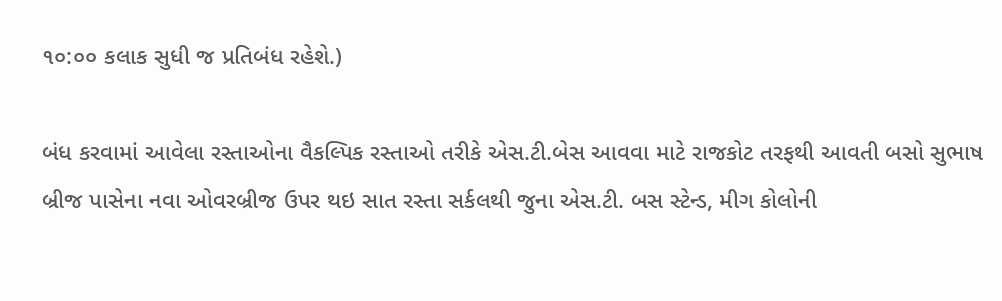૧૦:૦૦ કલાક સુધી જ પ્રતિબંધ રહેશે.)

બંધ કરવામાં આવેલા રસ્તાઓના વૈકલ્પિક રસ્તાઓ તરીકે એસ.ટી.બેસ આવવા માટે રાજકોટ તરફથી આવતી બસો સુભાષ બ્રીજ પાસેના નવા ઓવરબ્રીજ ઉપર થઇ સાત રસ્તા સર્કલથી જુના એસ.ટી. બસ સ્ટેન્ડ, મીગ કોલોની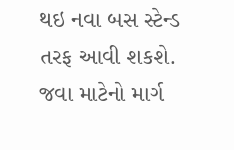થઇ નવા બસ સ્ટેન્ડ તરફ આવી શકશે. જવા માટેનો માર્ગ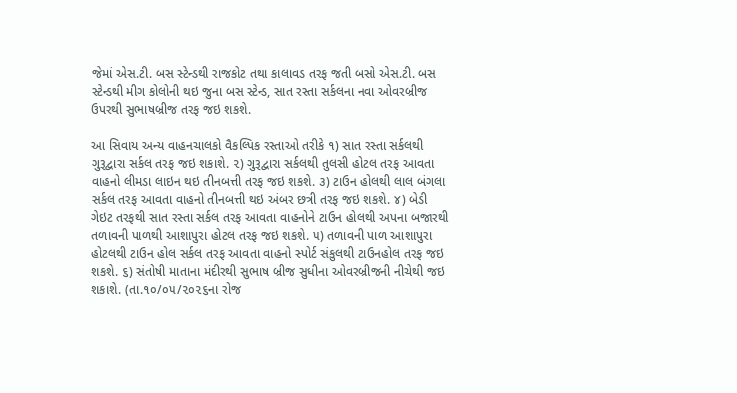જેમાં એસ.ટી. બસ સ્ટેન્ડથી રાજકોટ તથા કાલાવડ તરફ જતી બસો એસ.ટી. બસ સ્ટેન્ડથી મીગ કોલોની થઇ જુના બસ સ્ટેન્ડ, સાત રસ્તા સર્કલના નવા ઓવરબ્રીજ ઉપરથી સુભાષબ્રીજ તરફ જઇ શકશે.

આ સિવાય અન્ય વાહનચાલકો વૈકલ્પિક રસ્તાઓ તરીકે ૧) સાત રસ્તા સર્કલથી ગુરૂદ્વારા સર્કલ તરફ જઇ શકાશે. ૨) ગુરૂદ્વારા સર્કલથી તુલસી હોટલ તરફ આવતા વાહનો લીમડા લાઇન થઇ તીનબત્તી તરફ જઇ શકશે. ૩) ટાઉન હોલથી લાલ બંગલા સર્કલ તરફ આવતા વાહનો તીનબત્તી થઇ અંબર છત્રી તરફ જઇ શકશે. ૪) બેડી ગેઇટ તરફથી સાત રસ્તા સર્કલ તરફ આવતા વાહનોને ટાઉન હોલથી અપના બજારથી તળાવની પાળથી આશાપુરા હોટલ તરફ જઇ શકશે. ૫) તળાવની પાળ આશાપુરા હોટલથી ટાઉન હોલ સર્કલ તરફ આવતા વાહનો સ્પોર્ટ સંકુલથી ટાઉનહોલ તરફ જઇ શકશે. ૬) સંતોષી માતાના મંદીરથી સુભાષ બ્રીજ સુધીના ઓવરબ્રીજની નીચેથી જઇ શકાશે. (તા.૧૦/૦૫/૨૦૨૬ના રોજ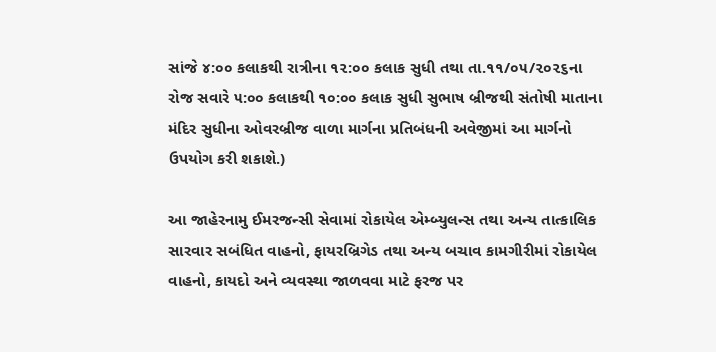સાંજે ૪:૦૦ કલાકથી રાત્રીના ૧૨:૦૦ કલાક સુધી તથા તા.૧૧/૦૫/૨૦૨૬ના રોજ સવારે ૫:૦૦ કલાકથી ૧૦:૦૦ કલાક સુધી સુભાષ બ્રીજથી સંતોષી માતાના મંદિર સુધીના ઓવરબ્રીજ વાળા માર્ગના પ્રતિબંધની અવેજીમાં આ માર્ગનો ઉપયોગ કરી શકાશે.)

આ જાહેરનામુ ઈમરજન્સી સેવામાં રોકાયેલ એમ્બ્યુલન્સ તથા અન્ય તાત્કાલિક સારવાર સબંધિત વાહનો, ફાયરબ્રિગેડ તથા અન્ય બચાવ કામગીરીમાં રોકાયેલ વાહનો, કાયદો અને વ્યવસ્થા જાળવવા માટે ફરજ પર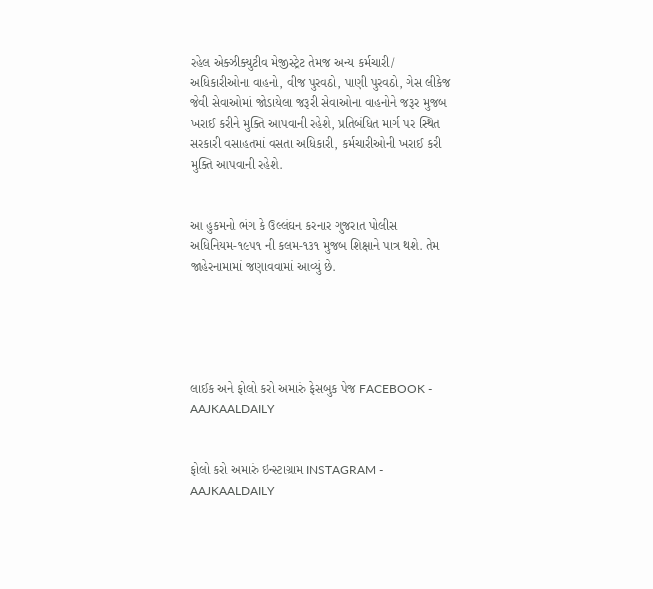રહેલ એક્ઝીક્યુટીવ મેજીસ્ટ્રેટ તેમજ અન્ય કર્મચારી/ અધિકારીઓના વાહનો, વીજ પુરવઠો, પાણી પુરવઠો, ગેસ લીકેજ જેવી સેવાઓમાં જોડાયેલા જરૂરી સેવાઓના વાહનોને જરૂર મુજબ ખરાઈ કરીને મુક્તિ આપવાની રહેશે, પ્રતિબંધિત માર્ગ પર સ્થિત સરકારી વસાહતમાં વસતા અધિકારી, કર્મચારીઓની ખરાઈ કરી મુક્તિ આપવાની રહેશે.


આ હુકમનો ભંગ કે ઉલ્લંઘન કરનાર ગુજરાત પોલીસ અધિનિયમ-૧૯૫૧ ની કલમ-૧૩૧ મુજબ શિક્ષાને પાત્ર થશે. તેમ જાહેરનામામાં જણાવવામાં આવ્યું છે.





લાઈક અને ફોલો કરો અમારું ફેસબુક પેજ FACEBOOK - AAJKAALDAILY


ફોલો કરો અમારું ઇન્સ્ટાગ્રામ INSTAGRAM - AAJKAALDAILY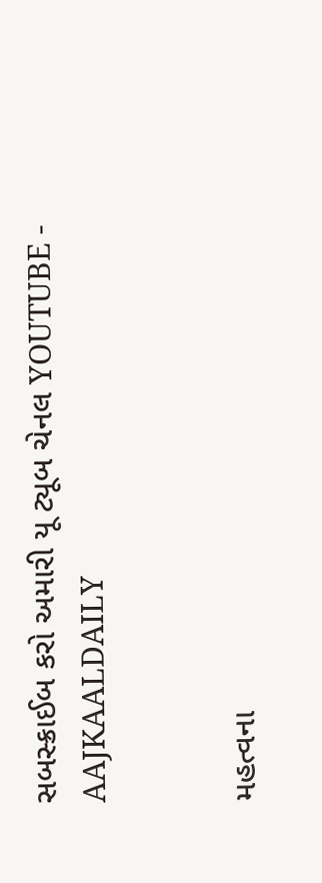સબસ્ક્રાઈબ કરો અમારી યૂ ટ્યૂબ ચેનલ YOUTUBE - AAJKAALDAILY


મહત્વના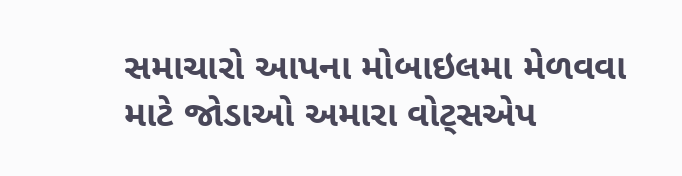સમાચારો આપના મોબાઇલમા મેળવવા માટે જોડાઓ અમારા વોટ્સએપ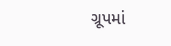ગ્રૂપમાં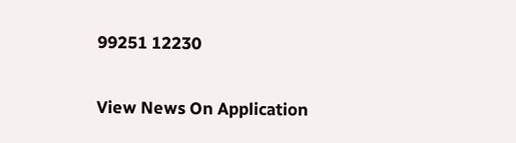99251 12230

View News On Application